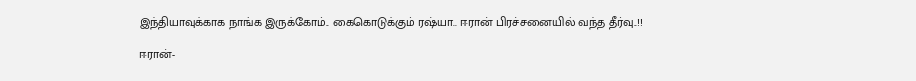இந்தியாவுக்காக நாங்க இருக்கோம்.. கைகொடுக்கும் ரஷ்யா.. ஈரான் பிரச்சனையில் வந்த தீர்வு..!!

ஈரான்-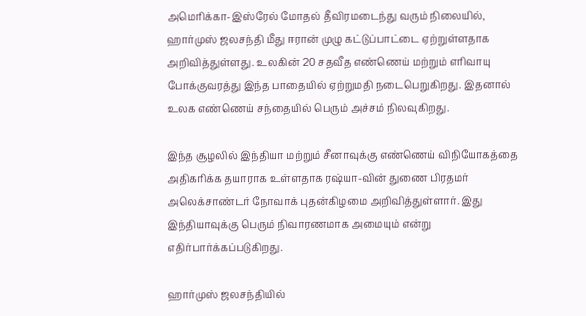அமெரிக்கா-இஸ்ரேல் மோதல் தீவிரமடைந்து வரும் நிலையில், ஹார்முஸ் ஜலசந்தி மீது ஈரான் முழு கட்டுப்பாட்டை ஏற்றுள்ளதாக அறிவித்துள்ளது. உலகின் 20 சதவீத எண்ணெய் மற்றும் எரிவாயு போக்குவரத்து இந்த பாதையில் ஏற்றுமதி நடைபெறுகிறது. இதனால் உலக எண்ணெய் சந்தையில் பெரும் அச்சம் நிலவுகிறது.

இந்த சூழலில் இந்தியா மற்றும் சீனாவுக்கு எண்ணெய் விநியோகத்தை அதிகரிக்க தயாராக உள்ளதாக ரஷ்யா-வின் துணை பிரதமர் அலெக்சாண்டர் நோவாக் புதன்கிழமை அறிவித்துள்ளார். இது இந்தியாவுக்கு பெரும் நிவாரணமாக அமையும் என்று எதிர்பார்க்கப்படுகிறது.

ஹார்முஸ் ஜலசந்தியில்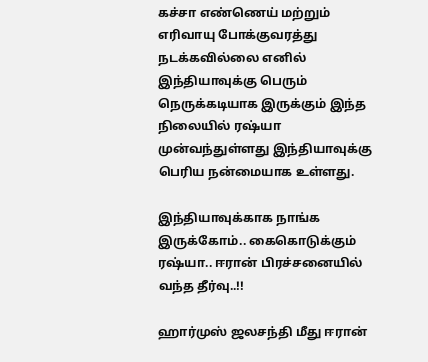கச்சா எண்ணெய் மற்றும் எரிவாயு போக்குவரத்து நடக்கவில்லை எனில் இந்தியாவுக்கு பெரும் நெருக்கடியாக இருக்கும் இந்த நிலையில் ரஷ்யா முன்வந்துள்ளது இந்தியாவுக்கு பெரிய நன்மையாக உள்ளது.

இந்தியாவுக்காக நாங்க இருக்கோம்.. கைகொடுக்கும் ரஷ்யா.. ஈரான் பிரச்சனையில் வந்த தீர்வு..!!

ஹார்முஸ் ஜலசந்தி மீது ஈரான்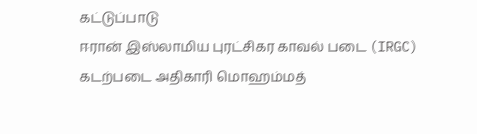கட்டுப்பாடு
ஈரான் இஸ்லாமிய புரட்சிகர காவல் படை (IRGC) கடற்படை அதிகாரி மொஹம்மத்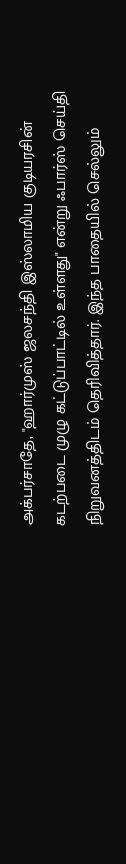அக்பர்சாதே, "ஹார்முஸ் ஜலசந்தி இஸ்லாமிய குடியரசின் கடற்படை முழு கட்டுப்பாட்டில் உள்ளது" என்று ஃபார்ஸ் செய்தி நிறுவனத்திடம் தெரிவித்தார். இந்த பாதையில் செல்லும்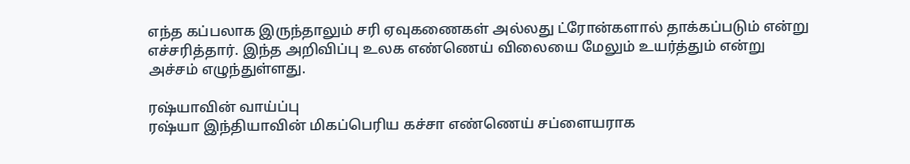எந்த கப்பலாக இருந்தாலும் சரி ஏவுகணைகள் அல்லது ட்ரோன்களால் தாக்கப்படும் என்று எச்சரித்தார். இந்த அறிவிப்பு உலக எண்ணெய் விலையை மேலும் உயர்த்தும் என்று அச்சம் எழுந்துள்ளது.

ரஷ்யாவின் வாய்ப்பு
ரஷ்யா இந்தியாவின் மிகப்பெரிய கச்சா எண்ணெய் சப்ளையராக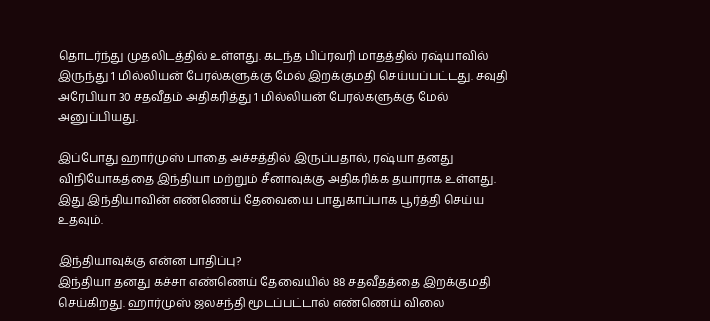தொடர்ந்து முதலிடத்தில் உள்ளது. கடந்த பிப்ரவரி மாதத்தில் ரஷ்யாவில் இருந்து 1 மில்லியன் பேரல்களுக்கு மேல் இறக்குமதி செய்யப்பட்டது. சவுதி அரேபியா 30 சதவீதம் அதிகரித்து 1 மில்லியன் பேரல்களுக்கு மேல் அனுப்பியது.

இப்போது ஹார்முஸ் பாதை அச்சத்தில் இருப்பதால், ரஷ்யா தனது விநியோகத்தை இந்தியா மற்றும் சீனாவுக்கு அதிகரிக்க தயாராக உள்ளது. இது இந்தியாவின் எண்ணெய் தேவையை பாதுகாப்பாக பூர்த்தி செய்ய உதவும்.

இந்தியாவுக்கு என்ன பாதிப்பு?
இந்தியா தனது கச்சா எண்ணெய் தேவையில் 88 சதவீதத்தை இறக்குமதி செய்கிறது. ஹார்முஸ் ஜலசந்தி மூடப்பட்டால் எண்ணெய் விலை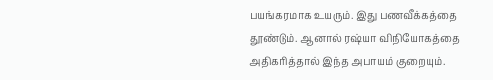பயங்கரமாக உயரும். இது பணவீக்கத்தை தூண்டும். ஆனால் ரஷ்யா விநியோகத்தை அதிகரித்தால் இந்த அபாயம் குறையும்.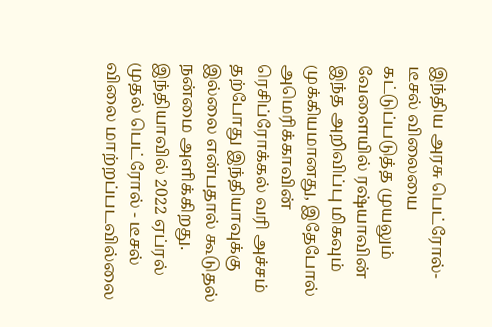இந்திய அரசு பெட்ரோல்-டீசல் விலையை கட்டுப்படுத்த முயலும் வேளையில் ரஷ்யாவின் இந்த அறிவிப்பு மிகவும் முக்கியமானது, இதேபோல் அமெரிக்காவின் ரெசிப்ரோக்கல் வரி அச்சம் தற்போது இந்தியாவுக்கு இல்லை என்பதால் கூடுதல் நன்மை அளிக்கிறது. இந்தியாவில் 2022 ஏப்ரல் முதல் பெட்ரோல் - டீசல் விலை மாற்றப்படவில்லை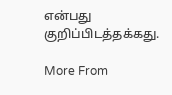என்பது குறிப்பிடத்தக்கது.

More From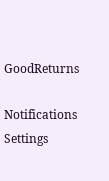GoodReturns

Notifications
Settings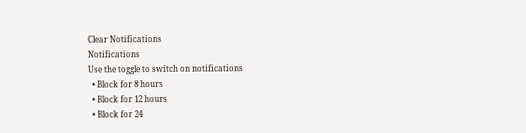Clear Notifications
Notifications
Use the toggle to switch on notifications
  • Block for 8 hours
  • Block for 12 hours
  • Block for 24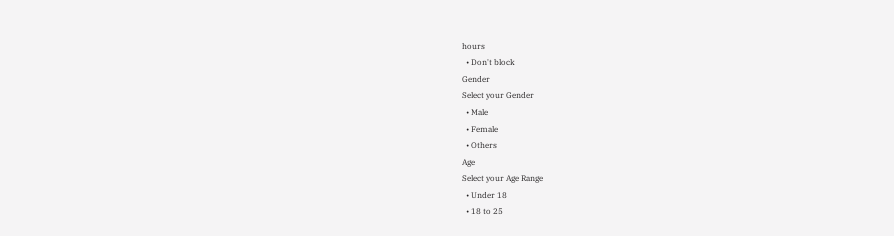hours
  • Don't block
Gender
Select your Gender
  • Male
  • Female
  • Others
Age
Select your Age Range
  • Under 18
  • 18 to 25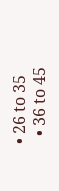• 26 to 35
  • 36 to 45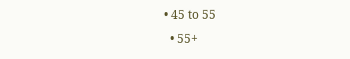• 45 to 55
  • 55+